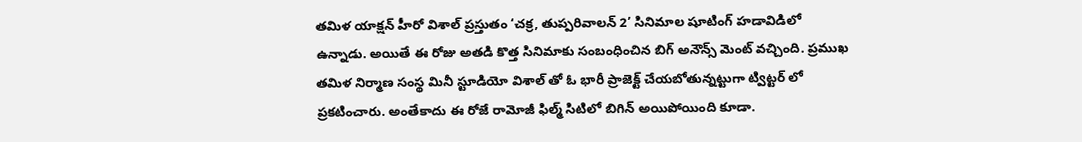తమిళ యాక్షన్ హీరో విశాల్ ప్రస్తుతం ‘చక్ర, తుప్పరివాలన్ 2’ సినిమాల షూటింగ్ హడావిడిలో ఉన్నాడు. అయితే ఈ రోజు అతడి కొత్త సినిమాకు సంబంధించిన బిగ్ అనౌన్స్ మెంట్ వచ్చింది. ప్రముఖ తమిళ నిర్మాణ సంస్థ మినీ స్టూడియో విశాల్ తో ఓ భారీ ప్రాజెక్ట్ చేయబోతున్నట్టుగా ట్విట్టర్ లో ప్రకటించారు. అంతేకాదు ఈ రోజే రామోజీ ఫిల్మ్ సిటిలో బిగిన్ అయిపోయింది కూడా.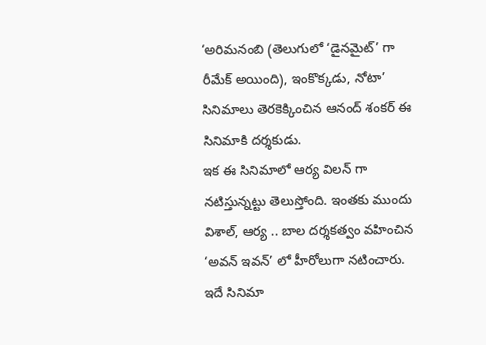‘అరిమనంబి (తెలుగులో ‘డైనమైట్’ గా రీమేక్ అయింది), ఇంకొక్కడు, నోటా’ సినిమాలు తెరకెక్కించిన ఆనంద్ శంకర్ ఈ సినిమాకి దర్శకుడు.
ఇక ఈ సినిమాలో ఆర్య విలన్ గా నటిస్తున్నట్టు తెలుస్తోంది. ఇంతకు ముందు విశాల్, ఆర్య .. బాల దర్శకత్వం వహించిన ‘అవన్ ఇవన్’ లో హీరోలుగా నటించారు. ఇదే సినిమా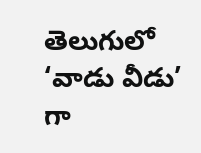తెలుగులో ‘వాడు వీడు’ గా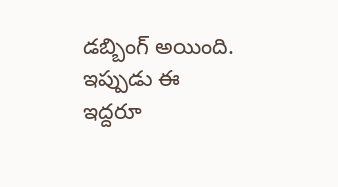డబ్బింగ్ అయింది. ఇప్పుడు ఈ ఇద్దరూ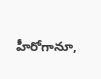హీరోగానూ,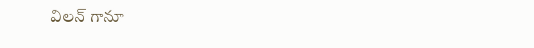విలన్ గానూ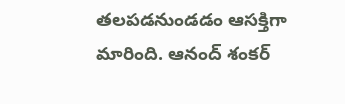తలపడనుండడం ఆసక్తిగా మారింది. ఆనంద్ శంకర్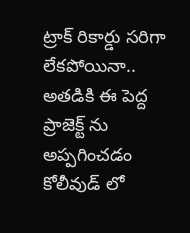ట్రాక్ రికార్డు సరిగా లేకపోయినా.. అతడికి ఈ పెద్ద ప్రాజెక్ట్ ను అప్పగించడం కోలీవుడ్ లో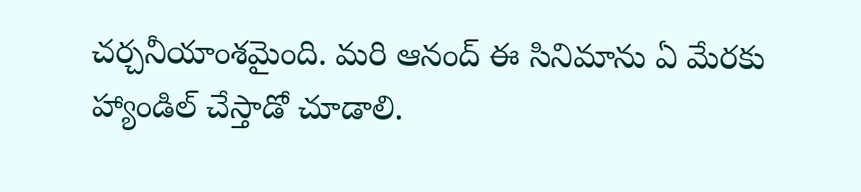చర్చనీయాంశమైంది. మరి ఆనంద్ ఈ సినిమాను ఏ మేరకు హ్యాండిల్ చేస్తాడో చూడాలి.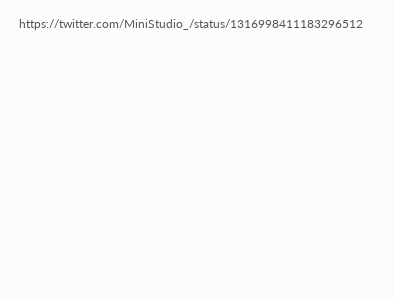https://twitter.com/MiniStudio_/status/1316998411183296512